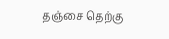தஞ்சை தெற்கு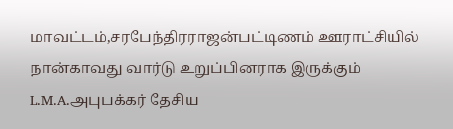மாவட்டம்,சரபேந்திரராஜன்பட்டிணம் ஊராட்சியில் நான்காவது வார்டு உறுப்பினராக இருக்கும் L.M.A.அபுபக்கர் தேசிய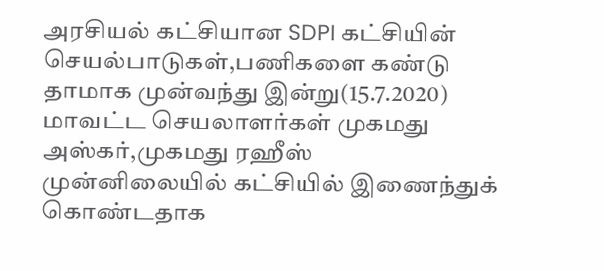அரசியல் கட்சியான SDPI கட்சியின் செயல்பாடுகள்,பணிகளை கண்டு தாமாக முன்வந்து இன்று(15.7.2020) மாவட்ட செயலாளர்கள் முகமது அஸ்கர்,முகமது ரஹீஸ் முன்னிலையில் கட்சியில் இணைந்துக் கொண்டதாக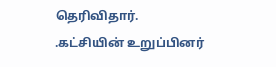தெரிவிதார்.
.கட்சியின் உறுப்பினர்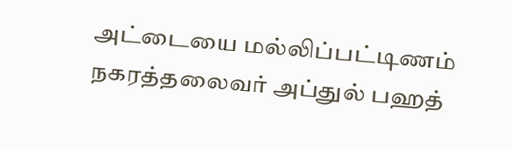அட்டையை மல்லிப்பட்டிணம் நகரத்தலைவர் அப்துல் பஹத்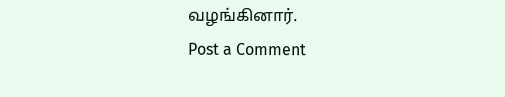வழங்கினார்.
Post a Comment